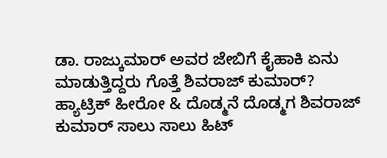ಡಾ. ರಾಜ್ಕುಮಾರ್ ಅವರ ಜೇಬಿಗೆ ಕೈಹಾಕಿ ಏನು ಮಾಡುತ್ತಿದ್ದರು ಗೊತ್ತೆ ಶಿವರಾಜ್ ಕುಮಾರ್?
ಹ್ಯಾಟ್ರಿಕ್ ಹೀರೋ & ದೊಡ್ಮನೆ ದೊಡ್ಮಗ ಶಿವರಾಜ್ ಕುಮಾರ್ ಸಾಲು ಸಾಲು ಹಿಟ್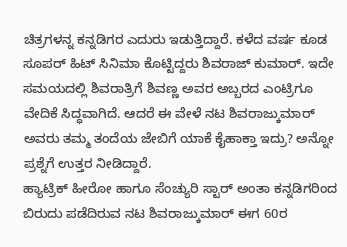ಚಿತ್ರಗಳನ್ನ ಕನ್ನಡಿಗರ ಎದುರು ಇಡುತ್ತಿದ್ದಾರೆ. ಕಳೆದ ವರ್ಷ ಕೂಡ ಸೂಪರ್ ಹಿಟ್ ಸಿನಿಮಾ ಕೊಟ್ಟಿದ್ದರು ಶಿವರಾಜ್ ಕುಮಾರ್. ಇದೇ ಸಮಯದಲ್ಲಿ ಶಿವರಾತ್ರಿಗೆ ಶಿವಣ್ಣ ಅವರ ಅಬ್ಬರದ ಎಂಟ್ರಿಗೂ ವೇದಿಕೆ ಸಿದ್ಧವಾಗಿದೆ. ಆದರೆ ಈ ವೇಳೆ ನಟ ಶಿವರಾಜ್ಕುಮಾರ್ ಅವರು ತಮ್ಮ ತಂದೆಯ ಜೇಬಿಗೆ ಯಾಕೆ ಕೈಹಾಕ್ತಾ ಇದ್ರು? ಅನ್ನೋ ಪ್ರಶ್ನೆಗೆ ಉತ್ತರ ನೀಡಿದ್ದಾರೆ.
ಹ್ಯಾಟ್ರಿಕ್ ಹೀರೋ ಹಾಗೂ ಸೆಂಚ್ಯುರಿ ಸ್ಟಾರ್ ಅಂತಾ ಕನ್ನಡಿಗರಿಂದ ಬಿರುದು ಪಡೆದಿರುವ ನಟ ಶಿವರಾಜ್ಕುಮಾರ್ ಈಗ 60ರ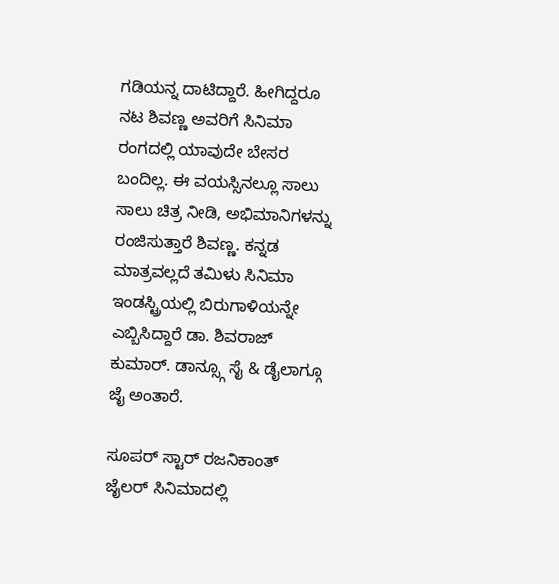ಗಡಿಯನ್ನ ದಾಟಿದ್ದಾರೆ. ಹೀಗಿದ್ದರೂ ನಟ ಶಿವಣ್ಣ ಅವರಿಗೆ ಸಿನಿಮಾ ರಂಗದಲ್ಲಿ ಯಾವುದೇ ಬೇಸರ ಬಂದಿಲ್ಲ. ಈ ವಯಸ್ಸಿನಲ್ಲೂ ಸಾಲು ಸಾಲು ಚಿತ್ರ ನೀಡಿ, ಅಭಿಮಾನಿಗಳನ್ನು ರಂಜಿಸುತ್ತಾರೆ ಶಿವಣ್ಣ. ಕನ್ನಡ ಮಾತ್ರವಲ್ಲದೆ ತಮಿಳು ಸಿನಿಮಾ ಇಂಡಸ್ಟ್ರಿಯಲ್ಲಿ ಬಿರುಗಾಳಿಯನ್ನೇ ಎಬ್ಬಿಸಿದ್ದಾರೆ ಡಾ. ಶಿವರಾಜ್ ಕುಮಾರ್. ಡಾನ್ಸ್ಗೂ ಸೈ & ಡೈಲಾಗ್ಗೂ ಜೈ ಅಂತಾರೆ.

ಸೂಪರ್ ಸ್ಟಾರ್ ರಜನಿಕಾಂತ್ ಜೈಲರ್ ಸಿನಿಮಾದಲ್ಲಿ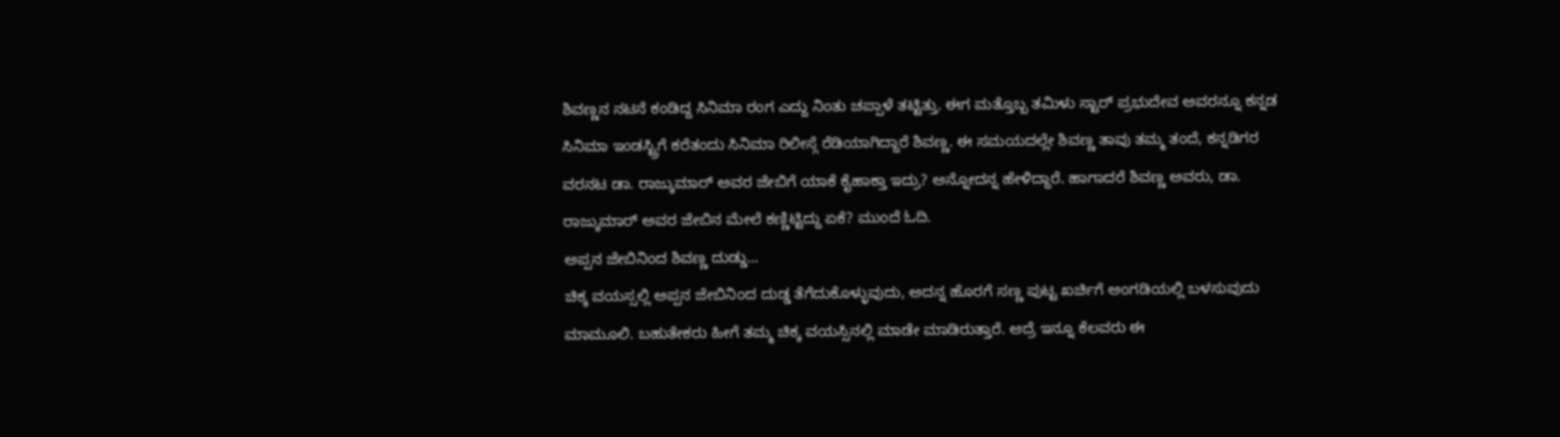ಶಿವಣ್ಣನ ನಟನೆ ಕಂಡಿದ್ದ ಸಿನಿಮಾ ರಂಗ ಎದ್ದು ನಿಂತು ಚಪ್ಪಾಳೆ ತಟ್ಟಿತ್ತು. ಈಗ ಮತ್ತೊಬ್ಬ ತಮಿಳು ಸ್ಟಾರ್ ಪ್ರಭುದೇವ ಅವರನ್ನೂ ಕನ್ನಡ ಸಿನಿಮಾ ಇಂಡಸ್ಟ್ರಿಗೆ ಕರೆತಂದು ಸಿನಿಮಾ ರಿಲೀಸ್ಗೆ ರೆಡಿಯಾಗಿದ್ದಾರೆ ಶಿವಣ್ಣ. ಈ ಸಮಯದಲ್ಲೇ ಶಿವಣ್ಣ ತಾವು ತಮ್ಮ ತಂದೆ, ಕನ್ನಡಿಗರ ವರನಟ ಡಾ. ರಾಜ್ಕುಮಾರ್ ಅವರ ಜೇಬಿಗೆ ಯಾಕೆ ಕೈಹಾಕ್ತಾ ಇದ್ರು? ಅನ್ನೋದನ್ನ ಹೇಳಿದ್ದಾರೆ. ಹಾಗಾದರೆ ಶಿವಣ್ಣ ಅವರು, ಡಾ. ರಾಜ್ಕುಮಾರ್ ಅವರ ಜೇಬಿನ ಮೇಲೆ ಕಣ್ಣಿಟ್ಟಿದ್ದು ಏಕೆ? ಮುಂದೆ ಓದಿ.
ಅಪ್ಪನ ಜೇಬಿನಿಂದ ಶಿವಣ್ಣ ದುಡ್ಡು...
ಚಿಕ್ಕ ವಯಸ್ಸಲ್ಲಿ ಅಪ್ಪನ ಜೇಬಿನಿಂದ ದುಡ್ಡ ತೆಗೆದುಕೊಳ್ಳುವುದು, ಅದನ್ನ ಹೊರಗೆ ಸಣ್ಣ ಪುಟ್ಟ ಖರ್ಚಿಗೆ ಅಂಗಡಿಯಲ್ಲಿ ಬಳಸುವುದು ಮಾಮೂಲಿ. ಬಹುತೇಕರು ಹೀಗೆ ತಮ್ಮ ಚಿಕ್ಕ ವಯಸ್ಸಿನಲ್ಲಿ ಮಾಡೇ ಮಾಡಿರುತ್ತಾರೆ. ಆದ್ರೆ ಇನ್ನೂ ಕೆಲವರು ಈ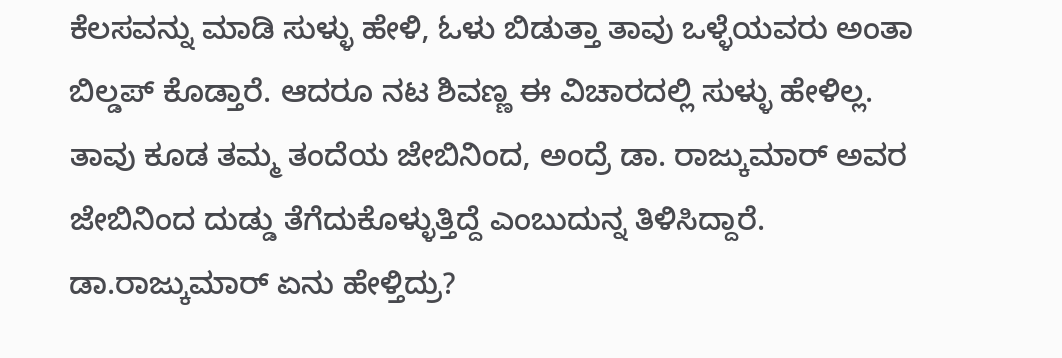ಕೆಲಸವನ್ನು ಮಾಡಿ ಸುಳ್ಳು ಹೇಳಿ, ಓಳು ಬಿಡುತ್ತಾ ತಾವು ಒಳ್ಳೆಯವರು ಅಂತಾ ಬಿಲ್ಡಪ್ ಕೊಡ್ತಾರೆ. ಆದರೂ ನಟ ಶಿವಣ್ಣ ಈ ವಿಚಾರದಲ್ಲಿ ಸುಳ್ಳು ಹೇಳಿಲ್ಲ. ತಾವು ಕೂಡ ತಮ್ಮ ತಂದೆಯ ಜೇಬಿನಿಂದ, ಅಂದ್ರೆ ಡಾ. ರಾಜ್ಕುಮಾರ್ ಅವರ ಜೇಬಿನಿಂದ ದುಡ್ಡು ತೆಗೆದುಕೊಳ್ಳುತ್ತಿದ್ದೆ ಎಂಬುದುನ್ನ ತಿಳಿಸಿದ್ದಾರೆ.
ಡಾ.ರಾಜ್ಕುಮಾರ್ ಏನು ಹೇಳ್ತಿದ್ರು?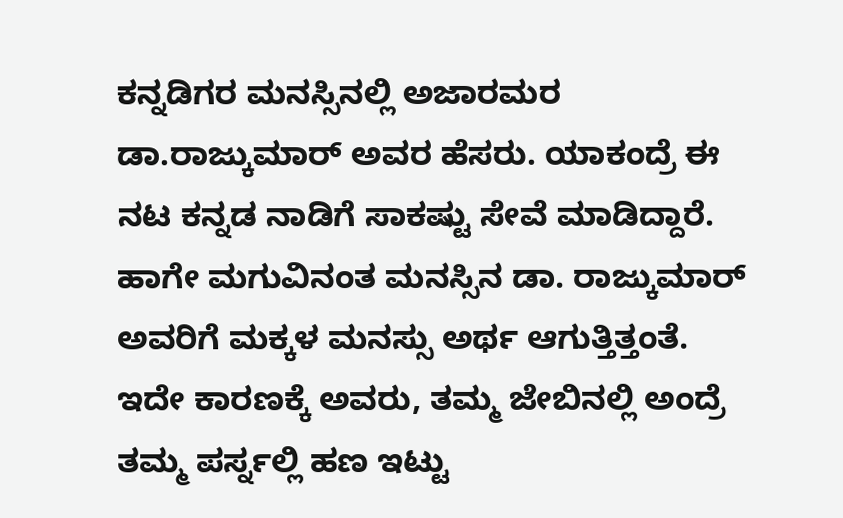ಕನ್ನಡಿಗರ ಮನಸ್ಸಿನಲ್ಲಿ ಅಜಾರಮರ ಡಾ.ರಾಜ್ಕುಮಾರ್ ಅವರ ಹೆಸರು. ಯಾಕಂದ್ರೆ ಈ ನಟ ಕನ್ನಡ ನಾಡಿಗೆ ಸಾಕಷ್ಟು ಸೇವೆ ಮಾಡಿದ್ದಾರೆ. ಹಾಗೇ ಮಗುವಿನಂತ ಮನಸ್ಸಿನ ಡಾ. ರಾಜ್ಕುಮಾರ್ ಅವರಿಗೆ ಮಕ್ಕಳ ಮನಸ್ಸು ಅರ್ಥ ಆಗುತ್ತಿತ್ತಂತೆ. ಇದೇ ಕಾರಣಕ್ಕೆ ಅವರು, ತಮ್ಮ ಜೇಬಿನಲ್ಲಿ ಅಂದ್ರೆ ತಮ್ಮ ಪರ್ಸ್ನಲ್ಲಿ ಹಣ ಇಟ್ಟು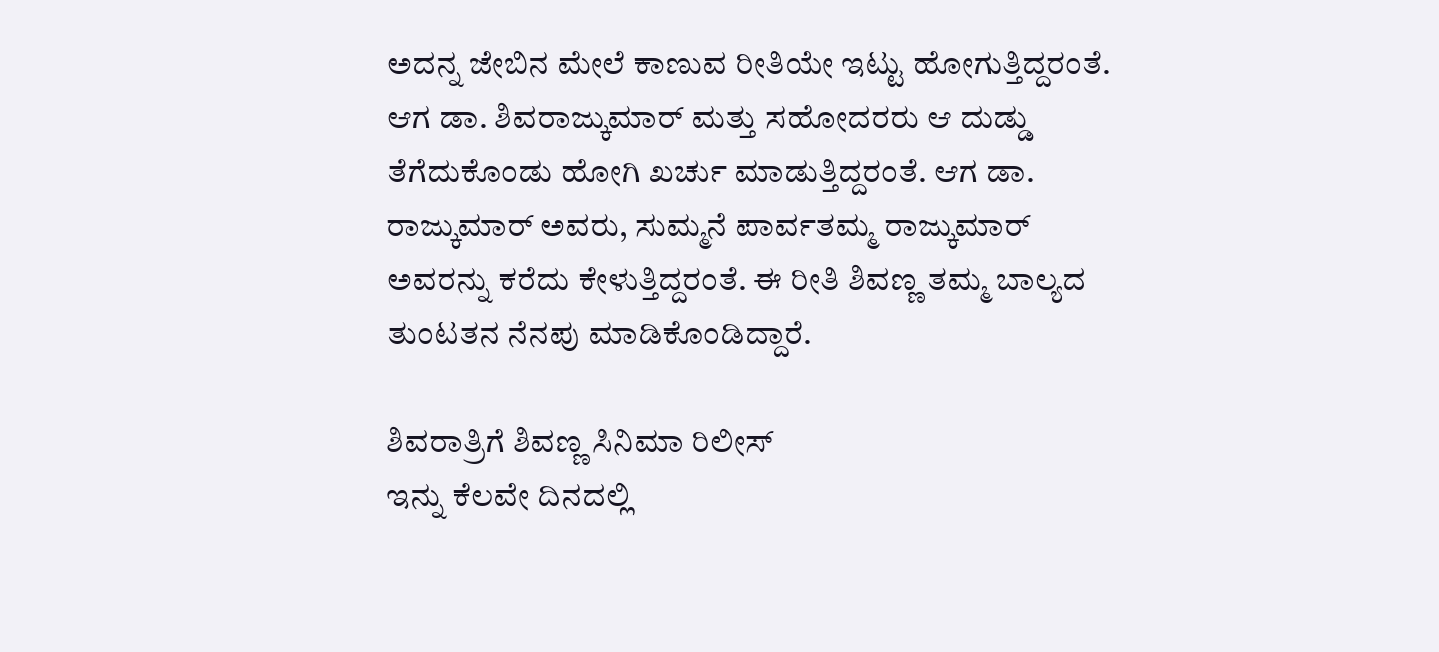ಅದನ್ನ ಜೇಬಿನ ಮೇಲೆ ಕಾಣುವ ರೀತಿಯೇ ಇಟ್ಟು ಹೋಗುತ್ತಿದ್ದರಂತೆ. ಆಗ ಡಾ. ಶಿವರಾಜ್ಕುಮಾರ್ ಮತ್ತು ಸಹೋದರರು ಆ ದುಡ್ಡು ತೆಗೆದುಕೊಂಡು ಹೋಗಿ ಖರ್ಚು ಮಾಡುತ್ತಿದ್ದರಂತೆ. ಆಗ ಡಾ. ರಾಜ್ಕುಮಾರ್ ಅವರು, ಸುಮ್ಮನೆ ಪಾರ್ವತಮ್ಮ ರಾಜ್ಕುಮಾರ್ ಅವರನ್ನು ಕರೆದು ಕೇಳುತ್ತಿದ್ದರಂತೆ. ಈ ರೀತಿ ಶಿವಣ್ಣ ತಮ್ಮ ಬಾಲ್ಯದ ತುಂಟತನ ನೆನಪು ಮಾಡಿಕೊಂಡಿದ್ದಾರೆ.

ಶಿವರಾತ್ರಿಗೆ ಶಿವಣ್ಣ ಸಿನಿಮಾ ರಿಲೀಸ್
ಇನ್ನು ಕೆಲವೇ ದಿನದಲ್ಲಿ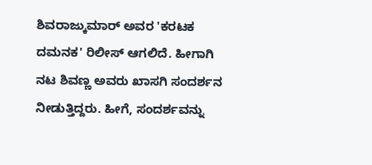ಶಿವರಾಜ್ಕುಮಾರ್ ಅವರ 'ಕರಟಕ ದಮನಕ' ರಿಲೀಸ್ ಆಗಲಿದೆ. ಹೀಗಾಗಿ ನಟ ಶಿವಣ್ಣ ಅವರು ಖಾಸಗಿ ಸಂದರ್ಶನ ನೀಡುತ್ತಿದ್ದರು. ಹೀಗೆ, ಸಂದರ್ಶವನ್ನು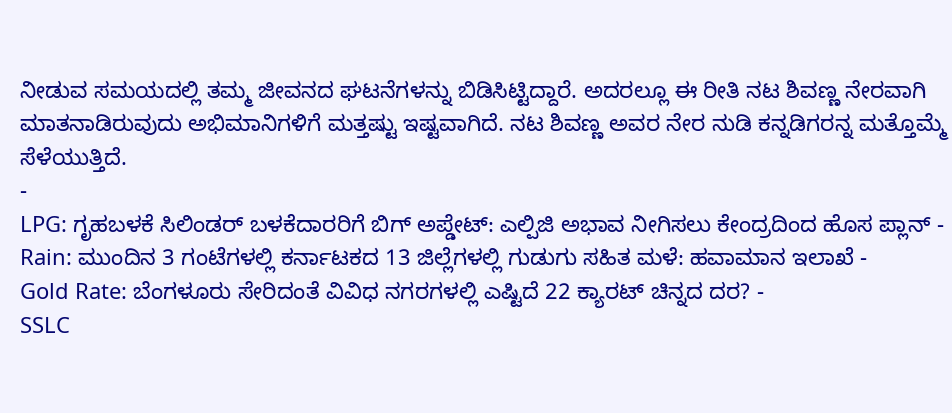ನೀಡುವ ಸಮಯದಲ್ಲಿ ತಮ್ಮ ಜೀವನದ ಘಟನೆಗಳನ್ನು ಬಿಡಿಸಿಟ್ಟಿದ್ದಾರೆ. ಅದರಲ್ಲೂ ಈ ರೀತಿ ನಟ ಶಿವಣ್ಣ ನೇರವಾಗಿ ಮಾತನಾಡಿರುವುದು ಅಭಿಮಾನಿಗಳಿಗೆ ಮತ್ತಷ್ಟು ಇಷ್ಟವಾಗಿದೆ. ನಟ ಶಿವಣ್ಣ ಅವರ ನೇರ ನುಡಿ ಕನ್ನಡಿಗರನ್ನ ಮತ್ತೊಮ್ಮೆ ಸೆಳೆಯುತ್ತಿದೆ.
-
LPG: ಗೃಹಬಳಕೆ ಸಿಲಿಂಡರ್ ಬಳಕೆದಾರರಿಗೆ ಬಿಗ್ ಅಪ್ಡೇಟ್: ಎಲ್ಪಿಜಿ ಅಭಾವ ನೀಗಿಸಲು ಕೇಂದ್ರದಿಂದ ಹೊಸ ಪ್ಲಾನ್ -
Rain: ಮುಂದಿನ 3 ಗಂಟೆಗಳಲ್ಲಿ ಕರ್ನಾಟಕದ 13 ಜಿಲ್ಲೆಗಳಲ್ಲಿ ಗುಡುಗು ಸಹಿತ ಮಳೆ: ಹವಾಮಾನ ಇಲಾಖೆ -
Gold Rate: ಬೆಂಗಳೂರು ಸೇರಿದಂತೆ ವಿವಿಧ ನಗರಗಳಲ್ಲಿ ಎಷ್ಟಿದೆ 22 ಕ್ಯಾರಟ್ ಚಿನ್ನದ ದರ? -
SSLC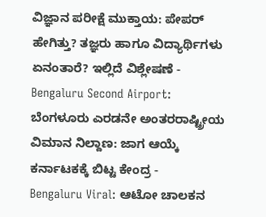ವಿಜ್ಞಾನ ಪರೀಕ್ಷೆ ಮುಕ್ತಾಯ: ಪೇಪರ್ ಹೇಗಿತ್ತು? ತಜ್ಞರು ಹಾಗೂ ವಿದ್ಯಾರ್ಥಿಗಳು ಏನಂತಾರೆ? ಇಲ್ಲಿದೆ ವಿಶ್ಲೇಷಣೆ -
Bengaluru Second Airport: ಬೆಂಗಳೂರು ಎರಡನೇ ಅಂತರರಾಷ್ಟ್ರೀಯ ವಿಮಾನ ನಿಲ್ದಾಣ: ಜಾಗ ಆಯ್ಕೆ ಕರ್ನಾಟಕಕ್ಕೆ ಬಿಟ್ಟ ಕೇಂದ್ರ -
Bengaluru Viral: ಆಟೋ ಚಾಲಕನ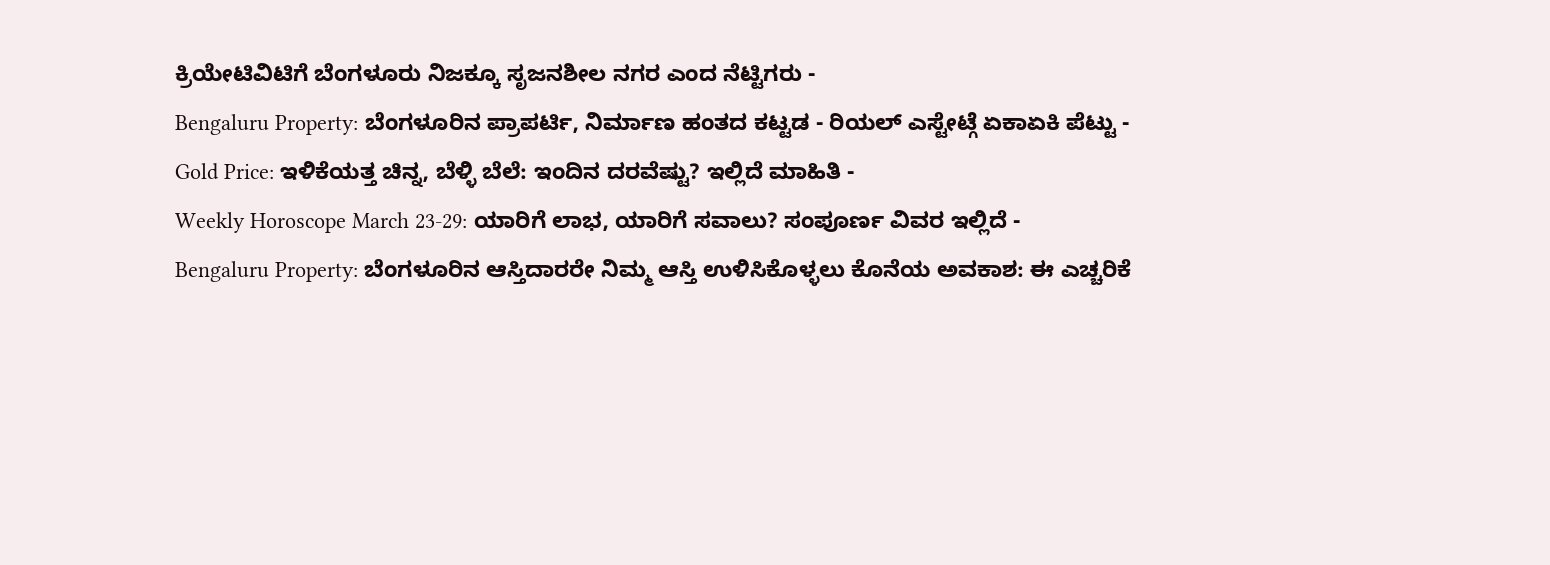ಕ್ರಿಯೇಟಿವಿಟಿಗೆ ಬೆಂಗಳೂರು ನಿಜಕ್ಕೂ ಸೃಜನಶೀಲ ನಗರ ಎಂದ ನೆಟ್ಟಿಗರು -
Bengaluru Property: ಬೆಂಗಳೂರಿನ ಪ್ರಾಪರ್ಟಿ, ನಿರ್ಮಾಣ ಹಂತದ ಕಟ್ಟಡ - ರಿಯಲ್ ಎಸ್ಟೇಟ್ಗೆ ಏಕಾಏಕಿ ಪೆಟ್ಟು -
Gold Price: ಇಳಿಕೆಯತ್ತ ಚಿನ್ನ, ಬೆಳ್ಳಿ ಬೆಲೆ: ಇಂದಿನ ದರವೆಷ್ಟು? ಇಲ್ಲಿದೆ ಮಾಹಿತಿ -
Weekly Horoscope March 23-29: ಯಾರಿಗೆ ಲಾಭ, ಯಾರಿಗೆ ಸವಾಲು? ಸಂಪೂರ್ಣ ವಿವರ ಇಲ್ಲಿದೆ -
Bengaluru Property: ಬೆಂಗಳೂರಿನ ಆಸ್ತಿದಾರರೇ ನಿಮ್ಮ ಆಸ್ತಿ ಉಳಿಸಿಕೊಳ್ಳಲು ಕೊನೆಯ ಅವಕಾಶ: ಈ ಎಚ್ಚರಿಕೆ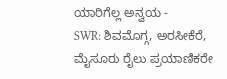ಯಾರಿಗೆಲ್ಲ ಅನ್ವಯ -
SWR: ಶಿವಮೊಗ್ಗ, ಅರಸೀಕೆರೆ, ಮೈಸೂರು ರೈಲು ಪ್ರಯಾಣಿಕರೇ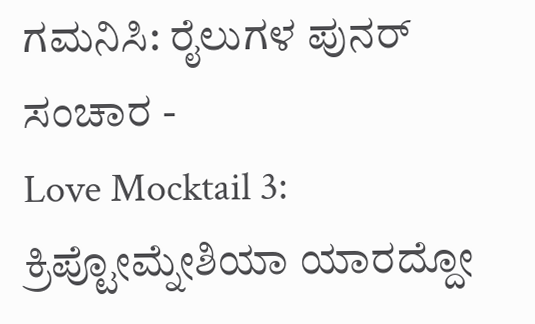ಗಮನಿಸಿ: ರೈಲುಗಳ ಪುನರ್ ಸಂಚಾರ -
Love Mocktail 3: ಕ್ರಿಪ್ಟೋಮ್ನೇಶಿಯಾ ಯಾರದ್ದೋ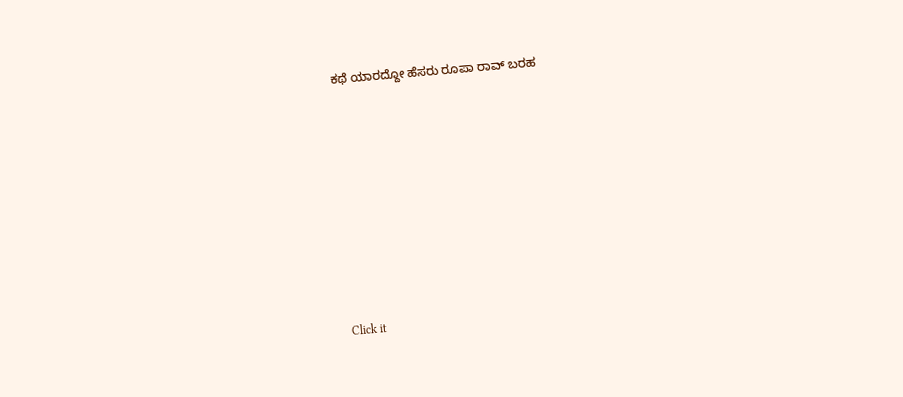ಕಥೆ ಯಾರದ್ದೋ ಹೆಸರು ರೂಪಾ ರಾವ್ ಬರಹ












Click it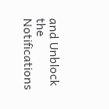and Unblock the Notifications